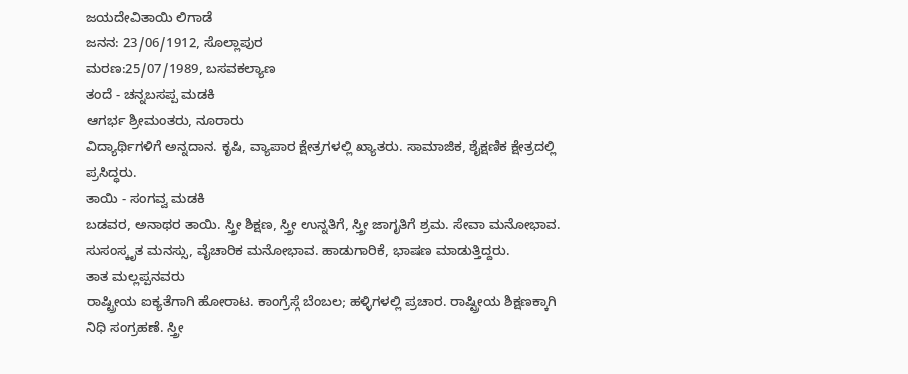ಜಯದೇವಿತಾಯಿ ಲಿಗಾಡೆ
ಜನನ: 23/06/1912, ಸೊಲ್ಲಾಪುರ
ಮರಣ:25/07/1989, ಬಸವಕಲ್ಯಾಣ
ತಂದೆ - ಚನ್ನಬಸಪ್ಪ ಮಡಕಿ
ಆಗರ್ಭ ಶ್ರೀಮಂತರು, ನೂರಾರು
ವಿದ್ಯಾರ್ಥಿಗಳಿಗೆ ಅನ್ನದಾನ. ಕೃಷಿ, ವ್ಯಾಪಾರ ಕ್ಷೇತ್ರಗಳಲ್ಲಿ ಖ್ಯಾತರು. ಸಾಮಾಜಿಕ, ಶೈಕ್ಷಣಿಕ ಕ್ಷೇತ್ರದಲ್ಲಿ ಪ್ರಸಿದ್ಧರು.
ತಾಯಿ - ಸಂಗವ್ವ ಮಡಕಿ
ಬಡವರ, ಅನಾಥರ ತಾಯಿ. ಸ್ತ್ರೀ ಶಿಕ್ಷಣ, ಸ್ತ್ರೀ ಉನ್ನತಿಗೆ, ಸ್ತ್ರೀ ಜಾಗೃತಿಗೆ ಶ್ರಮ. ಸೇವಾ ಮನೋಭಾವ. ಸುಸಂಸ್ಕೃತ ಮನಸ್ಸು, ವೈಚಾರಿಕ ಮನೋಭಾವ. ಹಾಡುಗಾರಿಕೆ, ಭಾಷಣ ಮಾಡುತ್ತಿದ್ದರು.
ತಾತ ಮಲ್ಲಪ್ಪನವರು
ರಾಷ್ಟ್ರೀಯ ಐಕ್ಯತೆಗಾಗಿ ಹೋರಾಟ. ಕಾಂಗ್ರೆಸ್ಗೆ ಬೆಂಬಲ; ಹಳ್ಳಿಗಳಲ್ಲಿ ಪ್ರಚಾರ. ರಾಷ್ಟ್ರೀಯ ಶಿಕ್ಷಣಕ್ಕಾಗಿ ನಿಧಿ ಸಂಗ್ರಹಣೆ. ಸ್ತ್ರೀ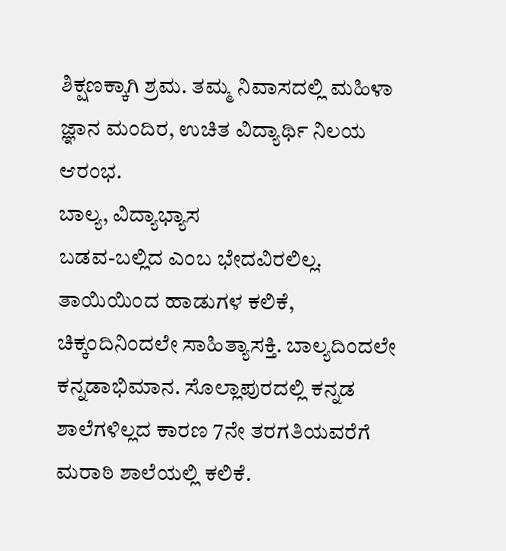ಶಿಕ್ಷಣಕ್ಕಾಗಿ ಶ್ರಮ. ತಮ್ಮ ನಿವಾಸದಲ್ಲಿ ಮಹಿಳಾ ಜ್ಞಾನ ಮಂದಿರ, ಉಚಿತ ವಿದ್ಯಾರ್ಥಿ ನಿಲಯ ಆರಂಭ.
ಬಾಲ್ಯ, ವಿದ್ಯಾಭ್ಯಾಸ
ಬಡವ-ಬಲ್ಲಿದ ಎಂಬ ಭೇದವಿರಲಿಲ್ಲ. ತಾಯಿಯಿಂದ ಹಾಡುಗಳ ಕಲಿಕೆ, ಚಿಕ್ಕಂದಿನಿಂದಲೇ ಸಾಹಿತ್ಯಾಸಕ್ತಿ. ಬಾಲ್ಯದಿಂದಲೇ ಕನ್ನಡಾಭಿಮಾನ. ಸೊಲ್ಲಾಪುರದಲ್ಲಿ ಕನ್ನಡ ಶಾಲೆಗಳಿಲ್ಲದ ಕಾರಣ 7ನೇ ತರಗತಿಯವರೆಗೆ ಮರಾಠಿ ಶಾಲೆಯಲ್ಲಿ ಕಲಿಕೆ.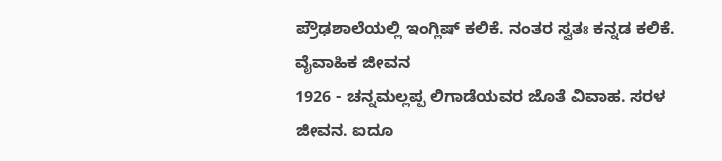ಪ್ರೌಢಶಾಲೆಯಲ್ಲಿ ಇಂಗ್ಲಿಷ್ ಕಲಿಕೆ. ನಂತರ ಸ್ವತಃ ಕನ್ನಡ ಕಲಿಕೆ.
ವೈವಾಹಿಕ ಜೀವನ
1926 - ಚನ್ನಮಲ್ಲಪ್ಪ ಲಿಗಾಡೆಯವರ ಜೊತೆ ವಿವಾಹ. ಸರಳ ಜೀವನ. ಐದೂ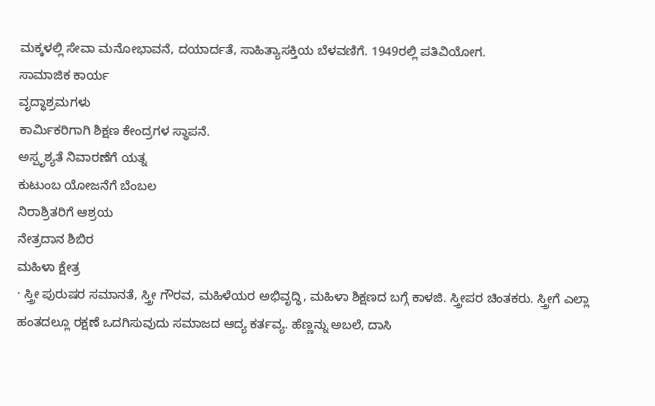ಮಕ್ಕಳಲ್ಲಿ ಸೇವಾ ಮನೋಭಾವನೆ, ದಯಾರ್ದತೆ, ಸಾಹಿತ್ಯಾಸಕ್ತಿಯ ಬೆಳವಣಿಗೆ. 1949ರಲ್ಲಿ ಪತಿವಿಯೋಗ.
ಸಾಮಾಜಿಕ ಕಾರ್ಯ
ವೃದ್ಧಾಶ್ರಮಗಳು
ಕಾರ್ಮಿಕರಿಗಾಗಿ ಶಿಕ್ಷಣ ಕೇಂದ್ರಗಳ ಸ್ಥಾಪನೆ.
ಅಸ್ಪೃಶ್ಯತೆ ನಿವಾರಣೆಗೆ ಯತ್ನ
ಕುಟುಂಬ ಯೋಜನೆಗೆ ಬೆಂಬಲ
ನಿರಾಶ್ರಿತರಿಗೆ ಆಶ್ರಯ
ನೇತ್ರದಾನ ಶಿಬಿರ
ಮಹಿಳಾ ಕ್ಷೇತ್ರ
· ಸ್ತ್ರೀ ಪುರುಷರ ಸಮಾನತೆ, ಸ್ತ್ರೀ ಗೌರವ, ಮಹಿಳೆಯರ ಅಭಿವೃದ್ಧಿ, ಮಹಿಳಾ ಶಿಕ್ಷಣದ ಬಗ್ಗೆ ಕಾಳಜಿ. ಸ್ತ್ರೀಪರ ಚಿಂತಕರು. ಸ್ತ್ರೀಗೆ ಎಲ್ಲಾ ಹಂತದಲ್ಲೂ ರಕ್ಷಣೆ ಒದಗಿಸುವುದು ಸಮಾಜದ ಆದ್ಯ ಕರ್ತವ್ಯ. ಹೆಣ್ಣನ್ನು ಅಬಲೆ, ದಾಸಿ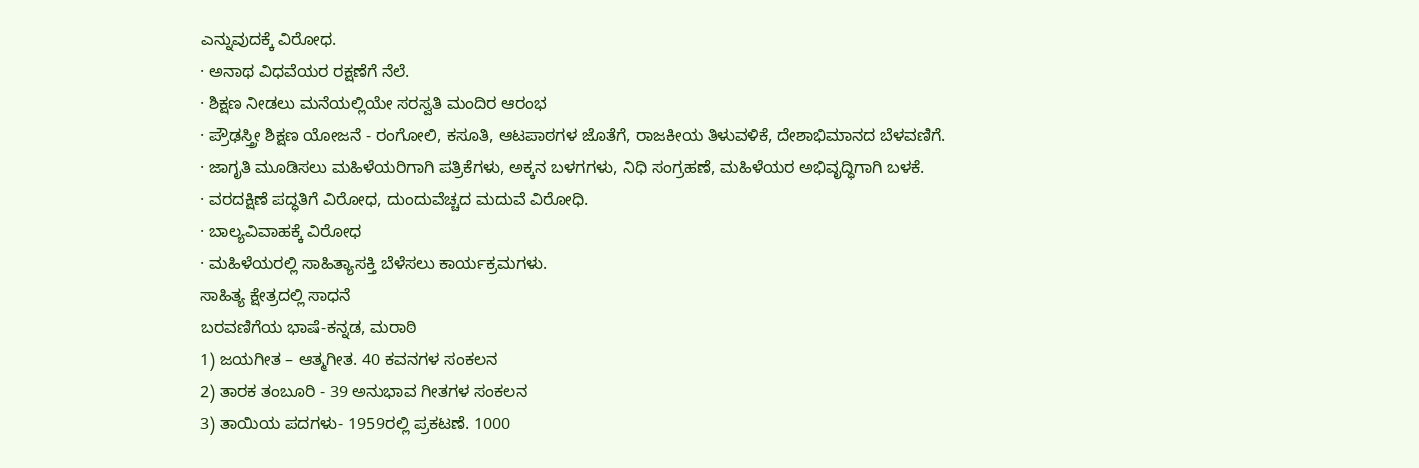ಎನ್ನುವುದಕ್ಕೆ ವಿರೋಧ.
· ಅನಾಥ ವಿಧವೆಯರ ರಕ್ಷಣೆಗೆ ನೆಲೆ.
· ಶಿಕ್ಷಣ ನೀಡಲು ಮನೆಯಲ್ಲಿಯೇ ಸರಸ್ವತಿ ಮಂದಿರ ಆರಂಭ
· ಪ್ರೌಢಸ್ತ್ರೀ ಶಿಕ್ಷಣ ಯೋಜನೆ - ರಂಗೋಲಿ, ಕಸೂತಿ, ಆಟಪಾಠಗಳ ಜೊತೆಗೆ, ರಾಜಕೀಯ ತಿಳುವಳಿಕೆ, ದೇಶಾಭಿಮಾನದ ಬೆಳವಣಿಗೆ.
· ಜಾಗೃತಿ ಮೂಡಿಸಲು ಮಹಿಳೆಯರಿಗಾಗಿ ಪತ್ರಿಕೆಗಳು, ಅಕ್ಕನ ಬಳಗಗಳು, ನಿಧಿ ಸಂಗ್ರಹಣೆ, ಮಹಿಳೆಯರ ಅಭಿವೃದ್ಧಿಗಾಗಿ ಬಳಕೆ.
· ವರದಕ್ಷಿಣೆ ಪದ್ಧತಿಗೆ ವಿರೋಧ, ದುಂದುವೆಚ್ಚದ ಮದುವೆ ವಿರೋಧಿ.
· ಬಾಲ್ಯವಿವಾಹಕ್ಕೆ ವಿರೋಧ
· ಮಹಿಳೆಯರಲ್ಲಿ ಸಾಹಿತ್ಯಾಸಕ್ತಿ ಬೆಳೆಸಲು ಕಾರ್ಯಕ್ರಮಗಳು.
ಸಾಹಿತ್ಯ ಕ್ಷೇತ್ರದಲ್ಲಿ ಸಾಧನೆ
ಬರವಣಿಗೆಯ ಭಾಷೆ-ಕನ್ನಡ, ಮರಾಠಿ
1) ಜಯಗೀತ – ಆತ್ಮಗೀತ. 40 ಕವನಗಳ ಸಂಕಲನ
2) ತಾರಕ ತಂಬೂರಿ - 39 ಅನುಭಾವ ಗೀತಗಳ ಸಂಕಲನ
3) ತಾಯಿಯ ಪದಗಳು- 1959ರಲ್ಲಿ ಪ್ರಕಟಣೆ. 1000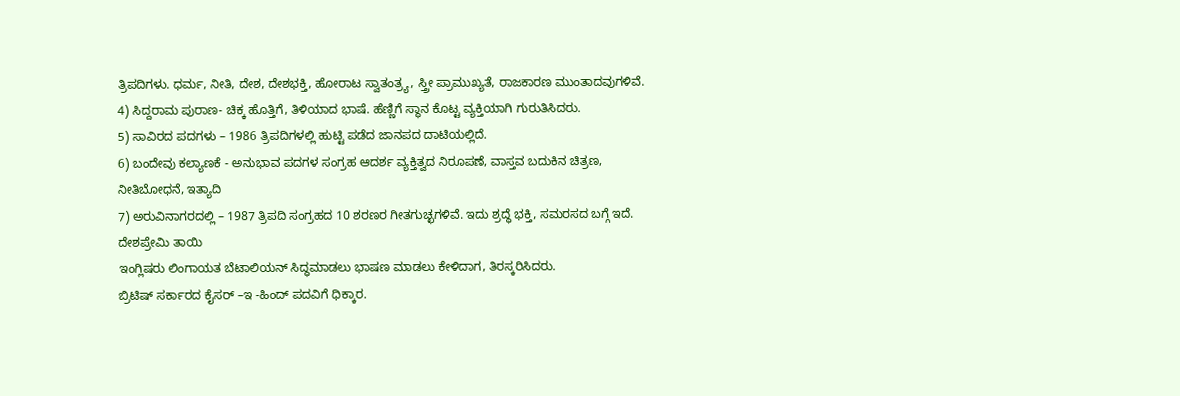ತ್ರಿಪದಿಗಳು. ಧರ್ಮ, ನೀತಿ, ದೇಶ, ದೇಶಭಕ್ತಿ, ಹೋರಾಟ ಸ್ವಾತಂತ್ರ್ಯ, ಸ್ತ್ರೀ ಪ್ರಾಮುಖ್ಯತೆ, ರಾಜಕಾರಣ ಮುಂತಾದವುಗಳಿವೆ.
4) ಸಿದ್ದರಾಮ ಪುರಾಣ- ಚಿಕ್ಕ ಹೊತ್ತಿಗೆ, ತಿಳಿಯಾದ ಭಾಷೆ. ಹೆಣ್ಣಿಗೆ ಸ್ಥಾನ ಕೊಟ್ಟ ವ್ಯಕ್ತಿಯಾಗಿ ಗುರುತಿಸಿದರು.
5) ಸಾವಿರದ ಪದಗಳು – 1986 ತ್ರಿಪದಿಗಳಲ್ಲಿ ಹುಟ್ಟಿ ಪಡೆದ ಜಾನಪದ ದಾಟಿಯಲ್ಲಿದೆ.
6) ಬಂದೇವು ಕಲ್ಯಾಣಕೆ - ಅನುಭಾವ ಪದಗಳ ಸಂಗ್ರಹ ಆದರ್ಶ ವ್ಯಕ್ತಿತ್ವದ ನಿರೂಪಣೆ, ವಾಸ್ತವ ಬದುಕಿನ ಚಿತ್ರಣ, ನೀತಿಬೋಧನೆ, ಇತ್ಯಾದಿ
7) ಅರುವಿನಾಗರದಲ್ಲಿ – 1987 ತ್ರಿಪದಿ ಸಂಗ್ರಹದ 10 ಶರಣರ ಗೀತಗುಚ್ಛಗಳಿವೆ. ಇದು ಶ್ರದ್ಧೆ ಭಕ್ತಿ, ಸಮರಸದ ಬಗ್ಗೆ ಇದೆ.
ದೇಶಪ್ರೇಮಿ ತಾಯಿ
ಇಂಗ್ಲಿಷರು ಲಿಂಗಾಯತ ಬೆಟಾಲಿಯನ್ ಸಿದ್ಧಮಾಡಲು ಭಾಷಣ ಮಾಡಲು ಕೇಳಿದಾಗ, ತಿರಸ್ಕರಿಸಿದರು.
ಬ್ರಿಟಿಷ್ ಸರ್ಕಾರದ ಕೈಸರ್ –ಇ -ಹಿಂದ್ ಪದವಿಗೆ ಧಿಕ್ಕಾರ.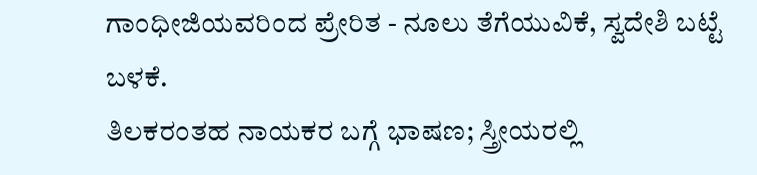ಗಾಂಧೀಜಿಯವರಿಂದ ಪ್ರೇರಿತ - ನೂಲು ತೆಗೆಯುವಿಕೆ, ಸ್ವದೇಶಿ ಬಟ್ಟೆ ಬಳಕೆ.
ತಿಲಕರಂತಹ ನಾಯಕರ ಬಗ್ಗೆ ಭಾಷಣ; ಸ್ತ್ರೀಯರಲ್ಲಿ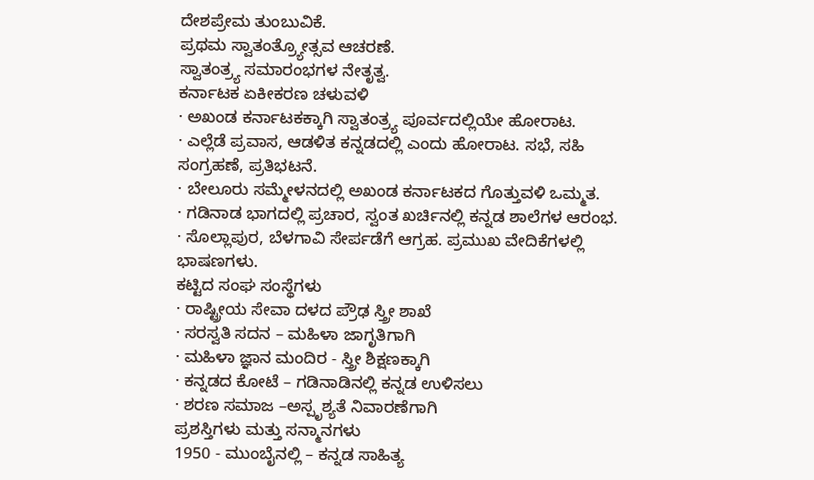ದೇಶಪ್ರೇಮ ತುಂಬುವಿಕೆ.
ಪ್ರಥಮ ಸ್ವಾತಂತ್ರ್ಯೋತ್ಸವ ಆಚರಣೆ.
ಸ್ವಾತಂತ್ರ್ಯ ಸಮಾರಂಭಗಳ ನೇತೃತ್ವ.
ಕರ್ನಾಟಕ ಏಕೀಕರಣ ಚಳುವಳಿ
· ಅಖಂಡ ಕರ್ನಾಟಕಕ್ಕಾಗಿ ಸ್ವಾತಂತ್ರ್ಯ ಪೂರ್ವದಲ್ಲಿಯೇ ಹೋರಾಟ.
· ಎಲ್ಲೆಡೆ ಪ್ರವಾಸ, ಆಡಳಿತ ಕನ್ನಡದಲ್ಲಿ ಎಂದು ಹೋರಾಟ. ಸಭೆ, ಸಹಿ ಸಂಗ್ರಹಣೆ, ಪ್ರತಿಭಟನೆ.
· ಬೇಲೂರು ಸಮ್ಮೇಳನದಲ್ಲಿ ಅಖಂಡ ಕರ್ನಾಟಕದ ಗೊತ್ತುವಳಿ ಒಮ್ಮತ.
· ಗಡಿನಾಡ ಭಾಗದಲ್ಲಿ ಪ್ರಚಾರ, ಸ್ವಂತ ಖರ್ಚಿನಲ್ಲಿ ಕನ್ನಡ ಶಾಲೆಗಳ ಆರಂಭ.
· ಸೊಲ್ಲಾಪುರ, ಬೆಳಗಾವಿ ಸೇರ್ಪಡೆಗೆ ಆಗ್ರಹ. ಪ್ರಮುಖ ವೇದಿಕೆಗಳಲ್ಲಿ ಭಾಷಣಗಳು.
ಕಟ್ಟಿದ ಸಂಘ ಸಂಸ್ಥೆಗಳು
· ರಾಷ್ಟ್ರೀಯ ಸೇವಾ ದಳದ ಪ್ರೌಢ ಸ್ತ್ರೀ ಶಾಖೆ
· ಸರಸ್ವತಿ ಸದನ – ಮಹಿಳಾ ಜಾಗೃತಿಗಾಗಿ
· ಮಹಿಳಾ ಜ್ಞಾನ ಮಂದಿರ - ಸ್ತ್ರೀ ಶಿಕ್ಷಣಕ್ಕಾಗಿ
· ಕನ್ನಡದ ಕೋಟೆ – ಗಡಿನಾಡಿನಲ್ಲಿ ಕನ್ನಡ ಉಳಿಸಲು
· ಶರಣ ಸಮಾಜ –ಅಸ್ಪೃಶ್ಯತೆ ನಿವಾರಣೆಗಾಗಿ
ಪ್ರಶಸ್ತಿಗಳು ಮತ್ತು ಸನ್ಮಾನಗಳು
1950 - ಮುಂಬೈನಲ್ಲಿ – ಕನ್ನಡ ಸಾಹಿತ್ಯ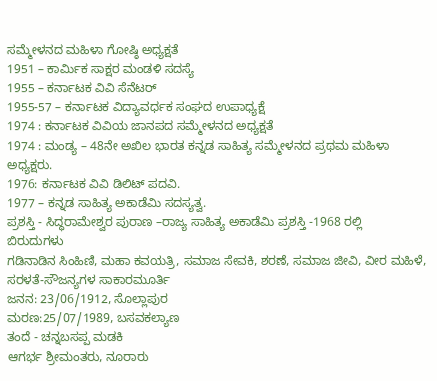ಸಮ್ಮೇಳನದ ಮಹಿಳಾ ಗೋಷ್ಠಿ ಅಧ್ಯಕ್ಷತೆ
1951 – ಕಾರ್ಮಿಕ ಸಾಕ್ಷರ ಮಂಡಳಿ ಸದಸ್ಯೆ
1955 – ಕರ್ನಾಟಕ ವಿವಿ ಸೆನೆಟರ್
1955-57 – ಕರ್ನಾಟಕ ವಿದ್ಯಾವರ್ಧಕ ಸಂಘದ ಉಪಾಧ್ಯಕ್ಷೆ
1974 : ಕರ್ನಾಟಕ ವಿವಿಯ ಜಾನಪದ ಸಮ್ಮೇಳನದ ಅಧ್ಯಕ್ಷತೆ
1974 : ಮಂಡ್ಯ – 48ನೇ ಅಖಿಲ ಭಾರತ ಕನ್ನಡ ಸಾಹಿತ್ಯ ಸಮ್ಮೇಳನದ ಪ್ರಥಮ ಮಹಿಳಾ ಅಧ್ಯಕ್ಷರು.
1976: ಕರ್ನಾಟಕ ವಿವಿ ಡಿಲಿಟ್ ಪದವಿ.
1977 – ಕನ್ನಡ ಸಾಹಿತ್ಯ ಅಕಾಡೆಮಿ ಸದಸ್ಯತ್ವ.
ಪ್ರಶಸ್ತಿ - ಸಿದ್ಧರಾಮೇಶ್ವರ ಪುರಾಣ –ರಾಜ್ಯ ಸಾಹಿತ್ಯ ಅಕಾಡೆಮಿ ಪ್ರಶಸ್ತಿ -1968 ರಲ್ಲಿ
ಬಿರುದುಗಳು
ಗಡಿನಾಡಿನ ಸಿಂಹಿಣಿ, ಮಹಾ ಕವಯತ್ರಿ, ಸಮಾಜ ಸೇವಕಿ, ಶರಣೆ, ಸಮಾಜ ಜೀವಿ, ವೀರ ಮಹಿಳೆ, ಸರಳತೆ-ಸೌಜನ್ಯಗಳ ಸಾಕಾರಮೂರ್ತಿ
ಜನನ: 23/06/1912, ಸೊಲ್ಲಾಪುರ
ಮರಣ:25/07/1989, ಬಸವಕಲ್ಯಾಣ
ತಂದೆ - ಚನ್ನಬಸಪ್ಪ ಮಡಕಿ
ಆಗರ್ಭ ಶ್ರೀಮಂತರು, ನೂರಾರು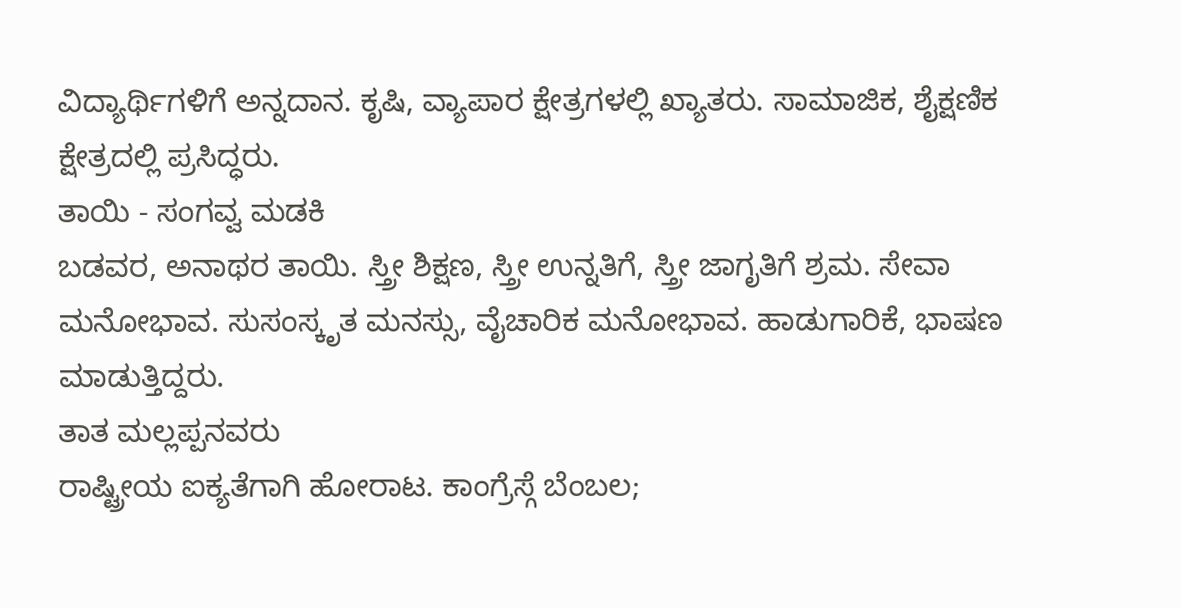ವಿದ್ಯಾರ್ಥಿಗಳಿಗೆ ಅನ್ನದಾನ. ಕೃಷಿ, ವ್ಯಾಪಾರ ಕ್ಷೇತ್ರಗಳಲ್ಲಿ ಖ್ಯಾತರು. ಸಾಮಾಜಿಕ, ಶೈಕ್ಷಣಿಕ ಕ್ಷೇತ್ರದಲ್ಲಿ ಪ್ರಸಿದ್ಧರು.
ತಾಯಿ - ಸಂಗವ್ವ ಮಡಕಿ
ಬಡವರ, ಅನಾಥರ ತಾಯಿ. ಸ್ತ್ರೀ ಶಿಕ್ಷಣ, ಸ್ತ್ರೀ ಉನ್ನತಿಗೆ, ಸ್ತ್ರೀ ಜಾಗೃತಿಗೆ ಶ್ರಮ. ಸೇವಾ ಮನೋಭಾವ. ಸುಸಂಸ್ಕೃತ ಮನಸ್ಸು, ವೈಚಾರಿಕ ಮನೋಭಾವ. ಹಾಡುಗಾರಿಕೆ, ಭಾಷಣ ಮಾಡುತ್ತಿದ್ದರು.
ತಾತ ಮಲ್ಲಪ್ಪನವರು
ರಾಷ್ಟ್ರೀಯ ಐಕ್ಯತೆಗಾಗಿ ಹೋರಾಟ. ಕಾಂಗ್ರೆಸ್ಗೆ ಬೆಂಬಲ;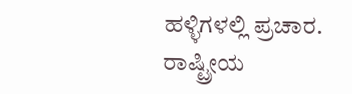ಹಳ್ಳಿಗಳಲ್ಲಿ ಪ್ರಚಾರ. ರಾಷ್ಟ್ರೀಯ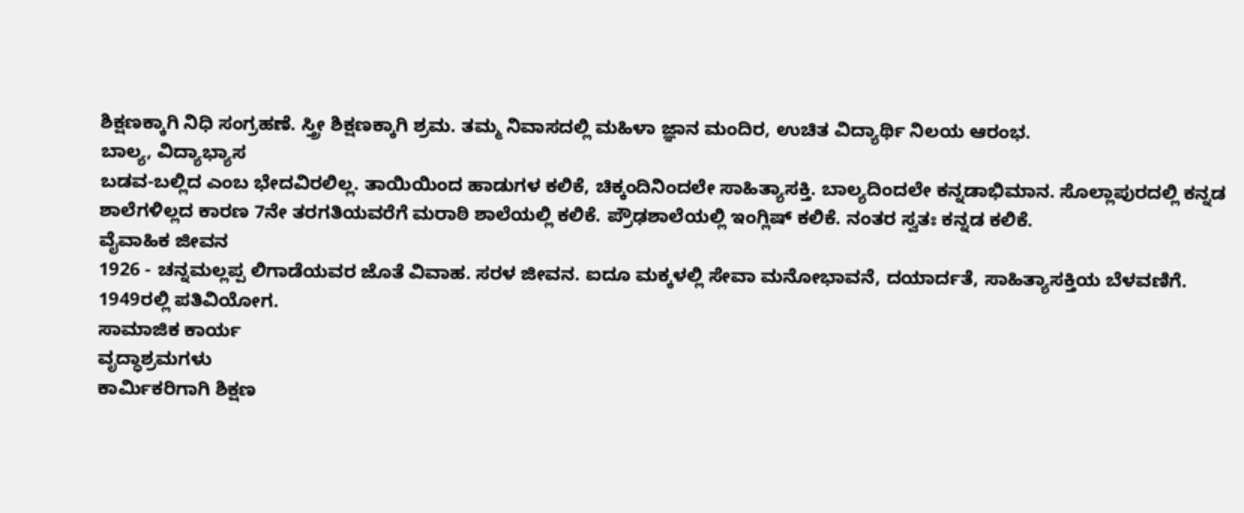ಶಿಕ್ಷಣಕ್ಕಾಗಿ ನಿಧಿ ಸಂಗ್ರಹಣೆ. ಸ್ತ್ರೀ ಶಿಕ್ಷಣಕ್ಕಾಗಿ ಶ್ರಮ. ತಮ್ಮ ನಿವಾಸದಲ್ಲಿ ಮಹಿಳಾ ಜ್ಞಾನ ಮಂದಿರ, ಉಚಿತ ವಿದ್ಯಾರ್ಥಿ ನಿಲಯ ಆರಂಭ.
ಬಾಲ್ಯ, ವಿದ್ಯಾಭ್ಯಾಸ
ಬಡವ-ಬಲ್ಲಿದ ಎಂಬ ಭೇದವಿರಲಿಲ್ಲ. ತಾಯಿಯಿಂದ ಹಾಡುಗಳ ಕಲಿಕೆ, ಚಿಕ್ಕಂದಿನಿಂದಲೇ ಸಾಹಿತ್ಯಾಸಕ್ತಿ. ಬಾಲ್ಯದಿಂದಲೇ ಕನ್ನಡಾಭಿಮಾನ. ಸೊಲ್ಲಾಪುರದಲ್ಲಿ ಕನ್ನಡ ಶಾಲೆಗಳಿಲ್ಲದ ಕಾರಣ 7ನೇ ತರಗತಿಯವರೆಗೆ ಮರಾಠಿ ಶಾಲೆಯಲ್ಲಿ ಕಲಿಕೆ. ಪ್ರೌಢಶಾಲೆಯಲ್ಲಿ ಇಂಗ್ಲಿಷ್ ಕಲಿಕೆ. ನಂತರ ಸ್ವತಃ ಕನ್ನಡ ಕಲಿಕೆ.
ವೈವಾಹಿಕ ಜೀವನ
1926 - ಚನ್ನಮಲ್ಲಪ್ಪ ಲಿಗಾಡೆಯವರ ಜೊತೆ ವಿವಾಹ. ಸರಳ ಜೀವನ. ಐದೂ ಮಕ್ಕಳಲ್ಲಿ ಸೇವಾ ಮನೋಭಾವನೆ, ದಯಾರ್ದತೆ, ಸಾಹಿತ್ಯಾಸಕ್ತಿಯ ಬೆಳವಣಿಗೆ. 1949ರಲ್ಲಿ ಪತಿವಿಯೋಗ.
ಸಾಮಾಜಿಕ ಕಾರ್ಯ
ವೃದ್ಧಾಶ್ರಮಗಳು
ಕಾರ್ಮಿಕರಿಗಾಗಿ ಶಿಕ್ಷಣ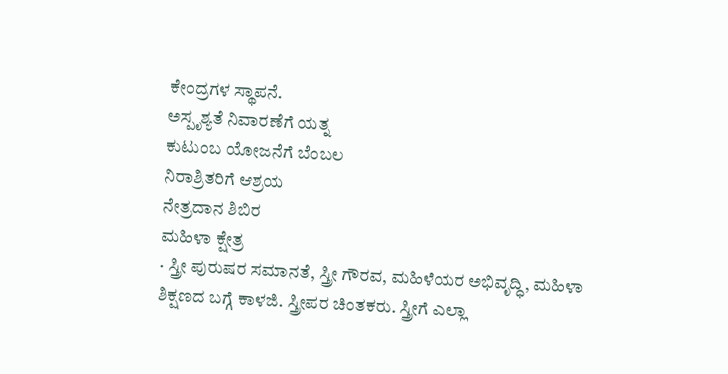ಕೇಂದ್ರಗಳ ಸ್ಥಾಪನೆ.
ಅಸ್ಪೃಶ್ಯತೆ ನಿವಾರಣೆಗೆ ಯತ್ನ
ಕುಟುಂಬ ಯೋಜನೆಗೆ ಬೆಂಬಲ
ನಿರಾಶ್ರಿತರಿಗೆ ಆಶ್ರಯ
ನೇತ್ರದಾನ ಶಿಬಿರ
ಮಹಿಳಾ ಕ್ಷೇತ್ರ
· ಸ್ತ್ರೀ ಪುರುಷರ ಸಮಾನತೆ, ಸ್ತ್ರೀ ಗೌರವ, ಮಹಿಳೆಯರ ಅಭಿವೃದ್ಧಿ, ಮಹಿಳಾ ಶಿಕ್ಷಣದ ಬಗ್ಗೆ ಕಾಳಜಿ. ಸ್ತ್ರೀಪರ ಚಿಂತಕರು. ಸ್ತ್ರೀಗೆ ಎಲ್ಲಾ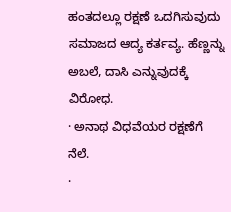ಹಂತದಲ್ಲೂ ರಕ್ಷಣೆ ಒದಗಿಸುವುದು ಸಮಾಜದ ಆದ್ಯ ಕರ್ತವ್ಯ. ಹೆಣ್ಣನ್ನು ಅಬಲೆ, ದಾಸಿ ಎನ್ನುವುದಕ್ಕೆ ವಿರೋಧ.
· ಅನಾಥ ವಿಧವೆಯರ ರಕ್ಷಣೆಗೆ ನೆಲೆ.
·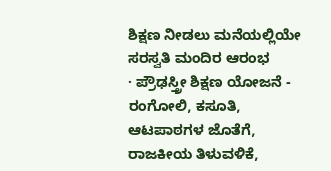ಶಿಕ್ಷಣ ನೀಡಲು ಮನೆಯಲ್ಲಿಯೇ ಸರಸ್ವತಿ ಮಂದಿರ ಆರಂಭ
· ಪ್ರೌಢಸ್ತ್ರೀ ಶಿಕ್ಷಣ ಯೋಜನೆ - ರಂಗೋಲಿ, ಕಸೂತಿ, ಆಟಪಾಠಗಳ ಜೊತೆಗೆ, ರಾಜಕೀಯ ತಿಳುವಳಿಕೆ,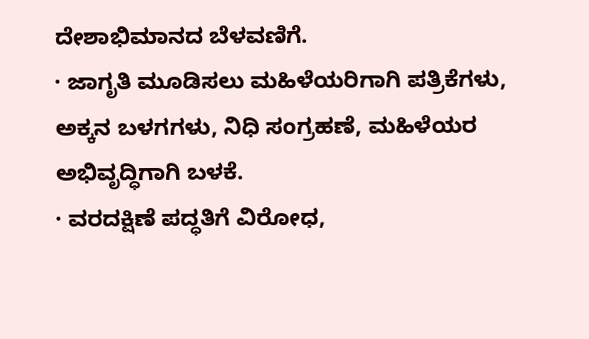ದೇಶಾಭಿಮಾನದ ಬೆಳವಣಿಗೆ.
· ಜಾಗೃತಿ ಮೂಡಿಸಲು ಮಹಿಳೆಯರಿಗಾಗಿ ಪತ್ರಿಕೆಗಳು, ಅಕ್ಕನ ಬಳಗಗಳು, ನಿಧಿ ಸಂಗ್ರಹಣೆ, ಮಹಿಳೆಯರ ಅಭಿವೃದ್ಧಿಗಾಗಿ ಬಳಕೆ.
· ವರದಕ್ಷಿಣೆ ಪದ್ಧತಿಗೆ ವಿರೋಧ,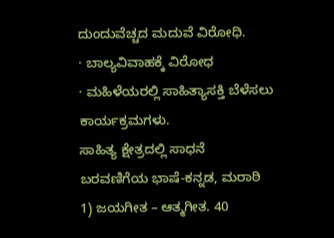ದುಂದುವೆಚ್ಚದ ಮದುವೆ ವಿರೋಧಿ.
· ಬಾಲ್ಯವಿವಾಹಕ್ಕೆ ವಿರೋಧ
· ಮಹಿಳೆಯರಲ್ಲಿ ಸಾಹಿತ್ಯಾಸಕ್ತಿ ಬೆಳೆಸಲು ಕಾರ್ಯಕ್ರಮಗಳು.
ಸಾಹಿತ್ಯ ಕ್ಷೇತ್ರದಲ್ಲಿ ಸಾಧನೆ
ಬರವಣಿಗೆಯ ಭಾಷೆ-ಕನ್ನಡ, ಮರಾಠಿ
1) ಜಯಗೀತ – ಆತ್ಮಗೀತ. 40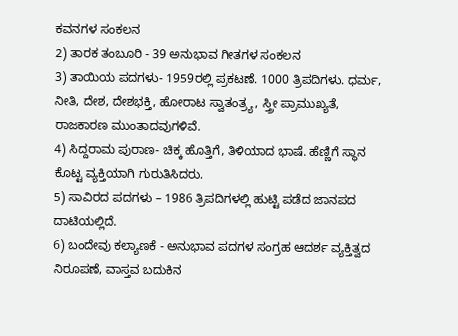ಕವನಗಳ ಸಂಕಲನ
2) ತಾರಕ ತಂಬೂರಿ - 39 ಅನುಭಾವ ಗೀತಗಳ ಸಂಕಲನ
3) ತಾಯಿಯ ಪದಗಳು- 1959ರಲ್ಲಿ ಪ್ರಕಟಣೆ. 1000 ತ್ರಿಪದಿಗಳು. ಧರ್ಮ, ನೀತಿ, ದೇಶ, ದೇಶಭಕ್ತಿ, ಹೋರಾಟ ಸ್ವಾತಂತ್ರ್ಯ, ಸ್ತ್ರೀ ಪ್ರಾಮುಖ್ಯತೆ, ರಾಜಕಾರಣ ಮುಂತಾದವುಗಳಿವೆ.
4) ಸಿದ್ದರಾಮ ಪುರಾಣ- ಚಿಕ್ಕ ಹೊತ್ತಿಗೆ, ತಿಳಿಯಾದ ಭಾಷೆ. ಹೆಣ್ಣಿಗೆ ಸ್ಥಾನ ಕೊಟ್ಟ ವ್ಯಕ್ತಿಯಾಗಿ ಗುರುತಿಸಿದರು.
5) ಸಾವಿರದ ಪದಗಳು – 1986 ತ್ರಿಪದಿಗಳಲ್ಲಿ ಹುಟ್ಟಿ ಪಡೆದ ಜಾನಪದ ದಾಟಿಯಲ್ಲಿದೆ.
6) ಬಂದೇವು ಕಲ್ಯಾಣಕೆ - ಅನುಭಾವ ಪದಗಳ ಸಂಗ್ರಹ ಆದರ್ಶ ವ್ಯಕ್ತಿತ್ವದ ನಿರೂಪಣೆ, ವಾಸ್ತವ ಬದುಕಿನ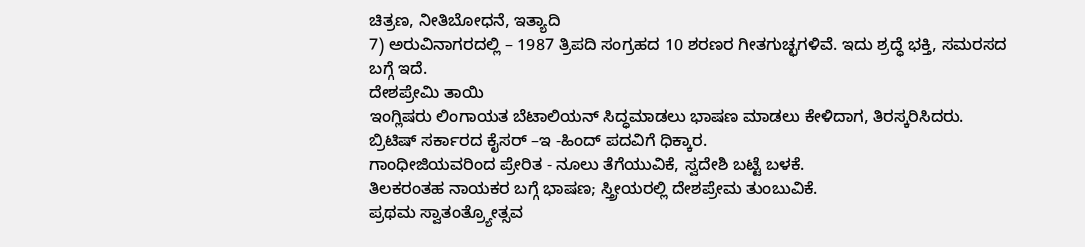ಚಿತ್ರಣ, ನೀತಿಬೋಧನೆ, ಇತ್ಯಾದಿ
7) ಅರುವಿನಾಗರದಲ್ಲಿ – 1987 ತ್ರಿಪದಿ ಸಂಗ್ರಹದ 10 ಶರಣರ ಗೀತಗುಚ್ಛಗಳಿವೆ. ಇದು ಶ್ರದ್ಧೆ ಭಕ್ತಿ, ಸಮರಸದ ಬಗ್ಗೆ ಇದೆ.
ದೇಶಪ್ರೇಮಿ ತಾಯಿ
ಇಂಗ್ಲಿಷರು ಲಿಂಗಾಯತ ಬೆಟಾಲಿಯನ್ ಸಿದ್ಧಮಾಡಲು ಭಾಷಣ ಮಾಡಲು ಕೇಳಿದಾಗ, ತಿರಸ್ಕರಿಸಿದರು.
ಬ್ರಿಟಿಷ್ ಸರ್ಕಾರದ ಕೈಸರ್ –ಇ -ಹಿಂದ್ ಪದವಿಗೆ ಧಿಕ್ಕಾರ.
ಗಾಂಧೀಜಿಯವರಿಂದ ಪ್ರೇರಿತ - ನೂಲು ತೆಗೆಯುವಿಕೆ, ಸ್ವದೇಶಿ ಬಟ್ಟೆ ಬಳಕೆ.
ತಿಲಕರಂತಹ ನಾಯಕರ ಬಗ್ಗೆ ಭಾಷಣ; ಸ್ತ್ರೀಯರಲ್ಲಿ ದೇಶಪ್ರೇಮ ತುಂಬುವಿಕೆ.
ಪ್ರಥಮ ಸ್ವಾತಂತ್ರ್ಯೋತ್ಸವ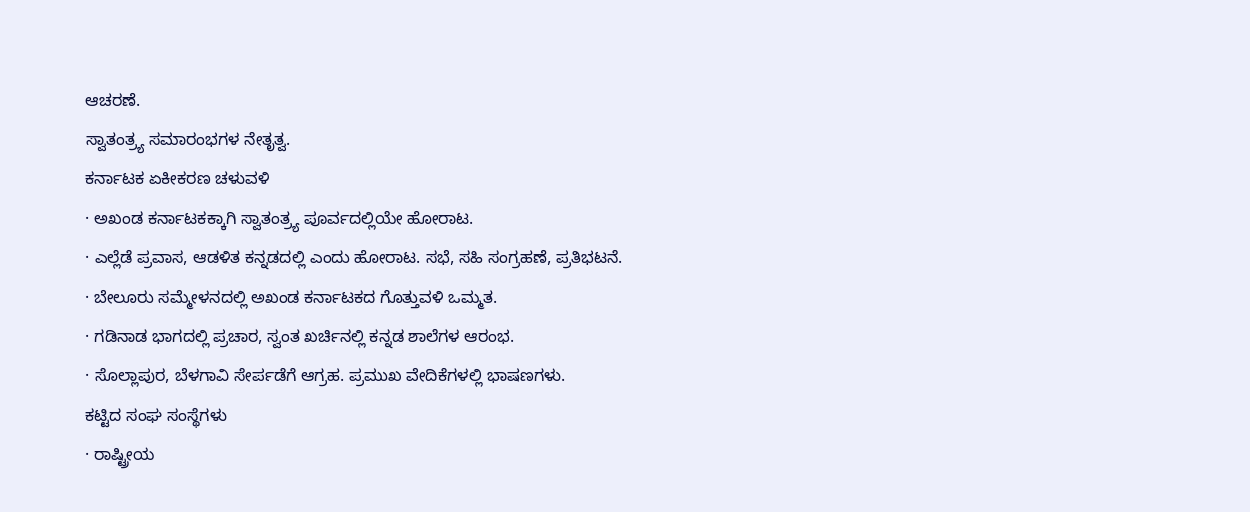ಆಚರಣೆ.
ಸ್ವಾತಂತ್ರ್ಯ ಸಮಾರಂಭಗಳ ನೇತೃತ್ವ.
ಕರ್ನಾಟಕ ಏಕೀಕರಣ ಚಳುವಳಿ
· ಅಖಂಡ ಕರ್ನಾಟಕಕ್ಕಾಗಿ ಸ್ವಾತಂತ್ರ್ಯ ಪೂರ್ವದಲ್ಲಿಯೇ ಹೋರಾಟ.
· ಎಲ್ಲೆಡೆ ಪ್ರವಾಸ, ಆಡಳಿತ ಕನ್ನಡದಲ್ಲಿ ಎಂದು ಹೋರಾಟ. ಸಭೆ, ಸಹಿ ಸಂಗ್ರಹಣೆ, ಪ್ರತಿಭಟನೆ.
· ಬೇಲೂರು ಸಮ್ಮೇಳನದಲ್ಲಿ ಅಖಂಡ ಕರ್ನಾಟಕದ ಗೊತ್ತುವಳಿ ಒಮ್ಮತ.
· ಗಡಿನಾಡ ಭಾಗದಲ್ಲಿ ಪ್ರಚಾರ, ಸ್ವಂತ ಖರ್ಚಿನಲ್ಲಿ ಕನ್ನಡ ಶಾಲೆಗಳ ಆರಂಭ.
· ಸೊಲ್ಲಾಪುರ, ಬೆಳಗಾವಿ ಸೇರ್ಪಡೆಗೆ ಆಗ್ರಹ. ಪ್ರಮುಖ ವೇದಿಕೆಗಳಲ್ಲಿ ಭಾಷಣಗಳು.
ಕಟ್ಟಿದ ಸಂಘ ಸಂಸ್ಥೆಗಳು
· ರಾಷ್ಟ್ರೀಯ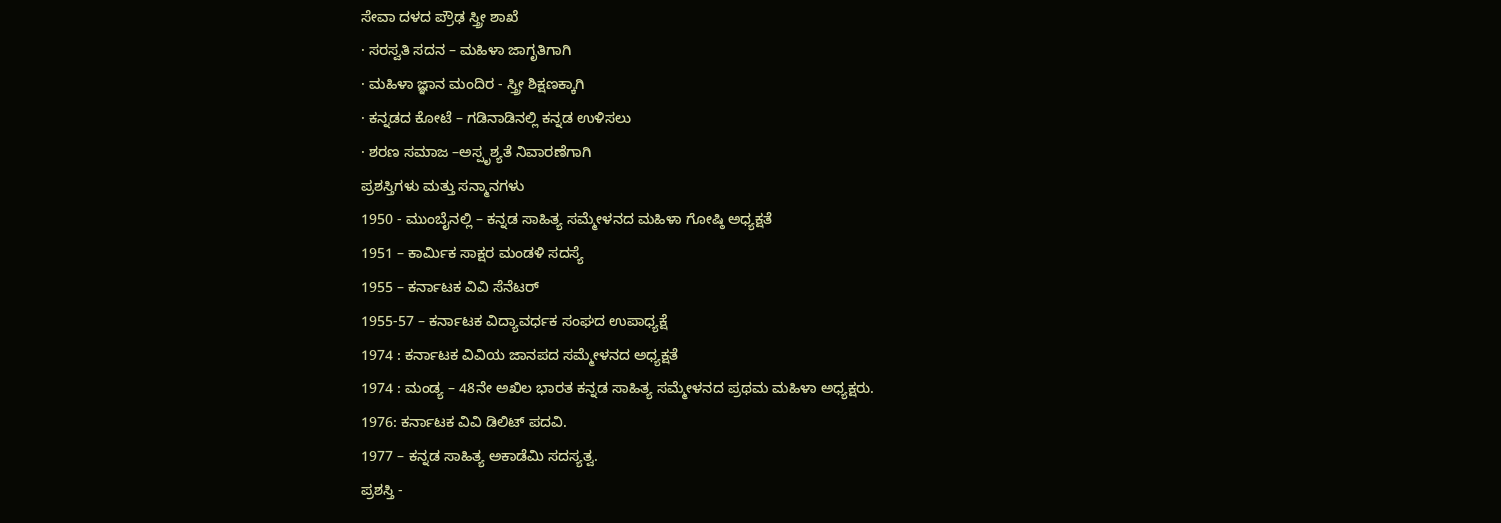ಸೇವಾ ದಳದ ಪ್ರೌಢ ಸ್ತ್ರೀ ಶಾಖೆ
· ಸರಸ್ವತಿ ಸದನ – ಮಹಿಳಾ ಜಾಗೃತಿಗಾಗಿ
· ಮಹಿಳಾ ಜ್ಞಾನ ಮಂದಿರ - ಸ್ತ್ರೀ ಶಿಕ್ಷಣಕ್ಕಾಗಿ
· ಕನ್ನಡದ ಕೋಟೆ – ಗಡಿನಾಡಿನಲ್ಲಿ ಕನ್ನಡ ಉಳಿಸಲು
· ಶರಣ ಸಮಾಜ –ಅಸ್ಪೃಶ್ಯತೆ ನಿವಾರಣೆಗಾಗಿ
ಪ್ರಶಸ್ತಿಗಳು ಮತ್ತು ಸನ್ಮಾನಗಳು
1950 - ಮುಂಬೈನಲ್ಲಿ – ಕನ್ನಡ ಸಾಹಿತ್ಯ ಸಮ್ಮೇಳನದ ಮಹಿಳಾ ಗೋಷ್ಠಿ ಅಧ್ಯಕ್ಷತೆ
1951 – ಕಾರ್ಮಿಕ ಸಾಕ್ಷರ ಮಂಡಳಿ ಸದಸ್ಯೆ
1955 – ಕರ್ನಾಟಕ ವಿವಿ ಸೆನೆಟರ್
1955-57 – ಕರ್ನಾಟಕ ವಿದ್ಯಾವರ್ಧಕ ಸಂಘದ ಉಪಾಧ್ಯಕ್ಷೆ
1974 : ಕರ್ನಾಟಕ ವಿವಿಯ ಜಾನಪದ ಸಮ್ಮೇಳನದ ಅಧ್ಯಕ್ಷತೆ
1974 : ಮಂಡ್ಯ – 48ನೇ ಅಖಿಲ ಭಾರತ ಕನ್ನಡ ಸಾಹಿತ್ಯ ಸಮ್ಮೇಳನದ ಪ್ರಥಮ ಮಹಿಳಾ ಅಧ್ಯಕ್ಷರು.
1976: ಕರ್ನಾಟಕ ವಿವಿ ಡಿಲಿಟ್ ಪದವಿ.
1977 – ಕನ್ನಡ ಸಾಹಿತ್ಯ ಅಕಾಡೆಮಿ ಸದಸ್ಯತ್ವ.
ಪ್ರಶಸ್ತಿ -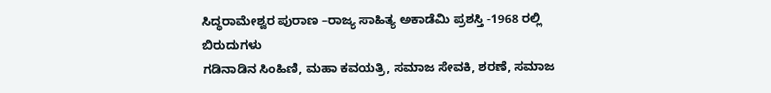ಸಿದ್ಧರಾಮೇಶ್ವರ ಪುರಾಣ –ರಾಜ್ಯ ಸಾಹಿತ್ಯ ಅಕಾಡೆಮಿ ಪ್ರಶಸ್ತಿ -1968 ರಲ್ಲಿ
ಬಿರುದುಗಳು
ಗಡಿನಾಡಿನ ಸಿಂಹಿಣಿ, ಮಹಾ ಕವಯತ್ರಿ, ಸಮಾಜ ಸೇವಕಿ, ಶರಣೆ, ಸಮಾಜ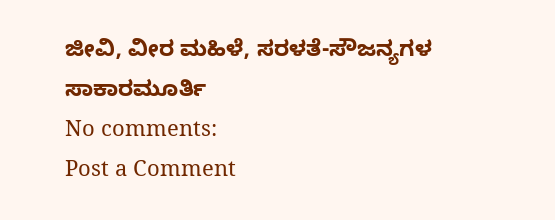ಜೀವಿ, ವೀರ ಮಹಿಳೆ, ಸರಳತೆ-ಸೌಜನ್ಯಗಳ ಸಾಕಾರಮೂರ್ತಿ
No comments:
Post a Comment